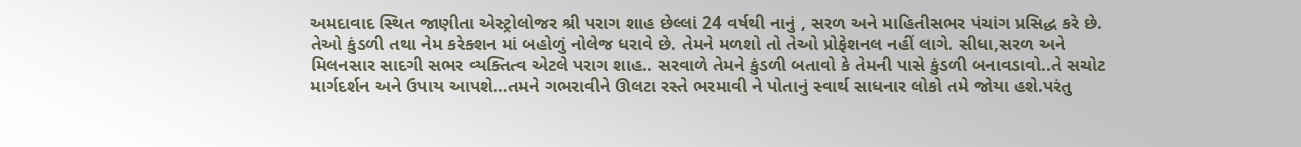અમદાવાદ સ્થિત જાણીતા એસ્ટ્રોલોજર શ્રી પરાગ શાહ છેલ્લાં 24 વર્ષથી નાનું , સરળ અને માહિતીસભર પંચાંગ પ્રસિદ્ધ કરે છે. તેઓ કુંડળી તથા નેમ કરેક્શન માં બહોળું નોલેજ ધરાવે છે. તેમને મળશો તો તેઓ પ્રોફેશનલ નહીં લાગે. સીધા,સરળ અને મિલનસાર સાદગી સભર વ્યક્તિત્વ એટલે પરાગ શાહ.. સરવાળે તેમને કુંડળી બતાવો કે તેમની પાસે કુંડળી બનાવડાવો..તે સચોટ માર્ગદર્શન અને ઉપાય આપશે…તમને ગભરાવીને ઊલટા રસ્તે ભરમાવી ને પોતાનું સ્વાર્થ સાધનાર લોકો તમે જોયા હશે.પરંતુ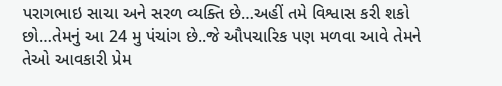પરાગભાઇ સાચા અને સરળ વ્યક્તિ છે…અહીં તમે વિશ્વાસ કરી શકો છો…તેમનું આ 24 મુ પંચાંગ છે..જે ઔપચારિક પણ મળવા આવે તેમને તેઓ આવકારી પ્રેમ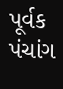પૂર્વક પંચાંગ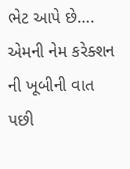ભેટ આપે છે…. એમની નેમ કરેક્શન ની ખૂબીની વાત પછી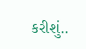કરીશું..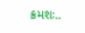ક્રમશઃ..